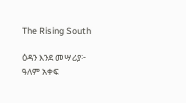The Rising South

ዕዳን እንደ መሣሪያ፦ ዓለም አቀፍ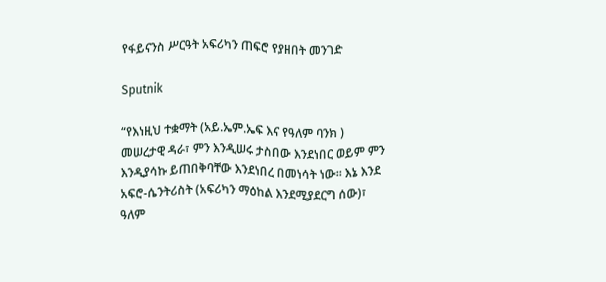የፋይናንስ ሥርዓት አፍሪካን ጠፍሮ የያዘበት መንገድ

Sputnik

“የእነዚህ ተቋማት (አይ.ኤም.ኤፍ እና የዓለም ባንክ ) መሠረታዊ ዳራ፣ ምን እንዲሠሩ ታስበው እንደነበር ወይም ምን እንዲያሳኩ ይጠበቅባቸው እንደነበረ በመነሳት ነው። እኔ እንደ አፍሮ-ሴንትሪስት (አፍሪካን ማዕከል እንደሚያደርግ ሰው)፣ ዓለም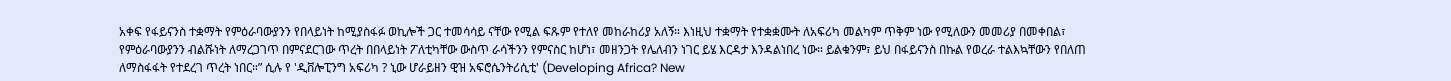አቀፍ የፋይናንስ ተቋማት የምዕራባውያንን የበላይነት ከሚያስፋፉ ወኪሎች ጋር ተመሳሳይ ናቸው የሚል ፍጹም የተለየ መከራከሪያ አለኝ። እነዚህ ተቋማት የተቋቋሙት ለአፍሪካ መልካም ጥቅም ነው የሚለውን መመሪያ በመቀበል፣ የምዕራባውያንን ብልሹነት ለማረጋገጥ በምናደርገው ጥረት በበላይነት ፖለቲካቸው ውስጥ ራሳችንን የምናስር ከሆነ፣ መዘንጋት የሌለብን ነገር ይሄ እርዳታ እንዳልነበረ ነው። ይልቁንም፣ ይህ በፋይናንስ በኩል የወረራ ተልእኳቸውን የበለጠ ለማስፋፋት የተደረገ ጥረት ነበር።” ሲሉ የ 'ዲቨሎፒንግ አፍሪካ ? ኒው ሆራይዘን ዊዝ አፍሮሴንትሪሲቲ' (Developing Africa? New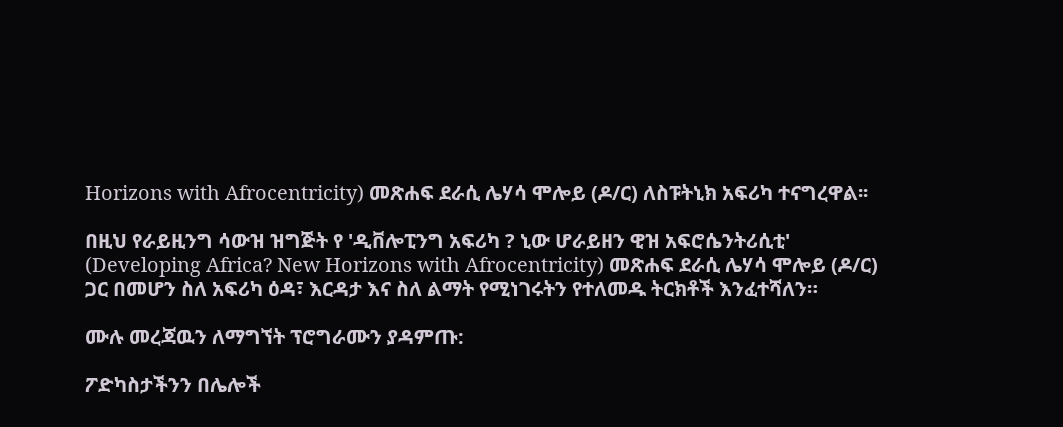Horizons with Afrocentricity) መጽሐፍ ደራሲ ሌሃሳ ሞሎይ (ዶ/ር) ለስፑትኒክ አፍሪካ ተናግረዋል፡፡

በዚህ የራይዚንግ ሳውዝ ዝግጅት የ 'ዲቨሎፒንግ አፍሪካ ? ኒው ሆራይዘን ዊዝ አፍሮሴንትሪሲቲ' (Developing Africa? New Horizons with Afrocentricity) መጽሐፍ ደራሲ ሌሃሳ ሞሎይ (ዶ/ር) ጋር በመሆን ስለ አፍሪካ ዕዳ፣ እርዳታ እና ስለ ልማት የሚነገሩትን የተለመዱ ትርክቶች እንፈተሻለን።

ሙሉ መረጃዉን ለማግኘት ፕሮግራሙን ያዳምጡ:

ፖድካስታችንን በሌሎች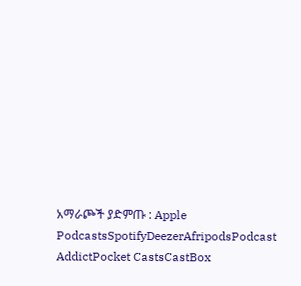አማራጮች ያድምጡ : Apple PodcastsSpotifyDeezerAfripodsPodcast AddictPocket CastsCastBox